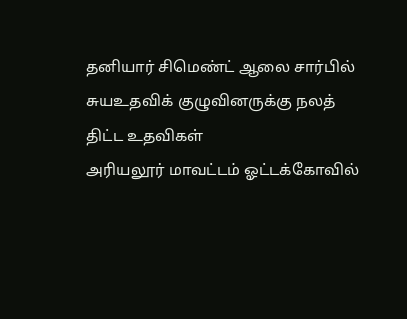தனியார் சிமெண்ட் ஆலை சார்பில் சுயஉதவிக் குழுவினருக்கு நலத் திட்ட உதவிகள்
அரியலூர் மாவட்டம் ஓட்டக்கோவில்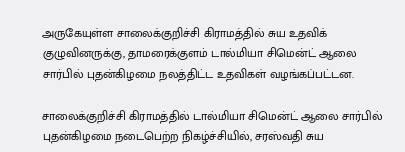அருகேயுள்ள சாலைக்குறிச்சி கிராமத்தில் சுய உதவிக் குழுவினருக்கு, தாமரைக்குளம் டால்மியா சிமென்ட் ஆலை சார்பில் புதன்கிழமை நலத்திட்ட உதவிகள் வழங்கப்பட்டன.

சாலைக்குறிச்சி கிராமத்தில் டால்மியா சிமென்ட் ஆலை சார்பில் புதன்கிழமை நடைபெற்ற நிகழ்ச்சியில், சரஸ்வதி சுய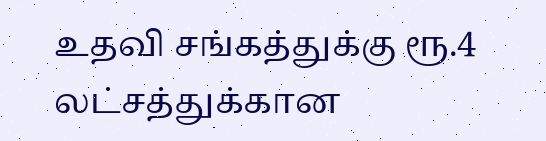உதவி சங்கத்துக்கு ரூ.4 லட்சத்துக்கான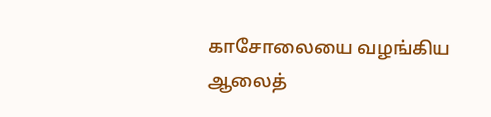காசோலையை வழங்கிய ஆலைத்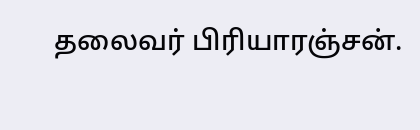தலைவர் பிரியாரஞ்சன்.